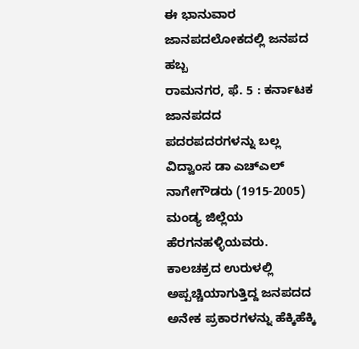ಈ ಭಾನುವಾರ ಜಾನಪದಲೋಕದಲ್ಲಿ ಜನಪದ ಹಬ್ಬ
ರಾಮನಗರ, ಫೆ. 5 : ಕರ್ನಾಟಕ ಜಾನಪದದ ಪದರಪದರಗಳನ್ನು ಬಲ್ಲ ವಿದ್ವಾಂಸ ಡಾ ಎಚ್ಎಲ್ ನಾಗೇಗೌಡರು (1915-2005) ಮಂಡ್ಯ ಜಿಲ್ಲೆಯ ಹೆರಗನಹಳ್ಳಿಯವರು. ಕಾಲಚಕ್ರದ ಉರುಳಲ್ಲಿ ಅಪ್ಪಚ್ಚಿಯಾಗುತ್ತಿದ್ದ ಜನಪದದ ಅನೇಕ ಪ್ರಕಾರಗಳನ್ನು ಹೆಕ್ಕಿಹೆಕ್ಕಿ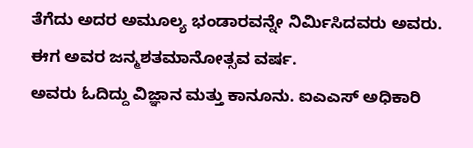ತೆಗೆದು ಅದರ ಅಮೂಲ್ಯ ಭಂಡಾರವನ್ನೇ ನಿರ್ಮಿಸಿದವರು ಅವರು. ಈಗ ಅವರ ಜನ್ಮಶತಮಾನೋತ್ಸವ ವರ್ಷ.
ಅವರು ಓದಿದ್ದು ವಿಜ್ಞಾನ ಮತ್ತು ಕಾನೂನು. ಐಎಎಸ್ ಅಧಿಕಾರಿ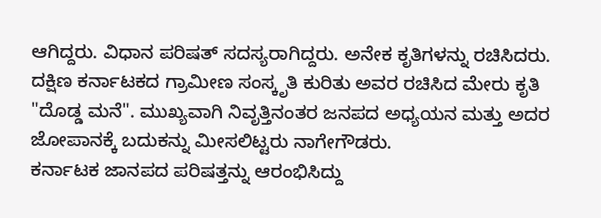ಆಗಿದ್ದರು. ವಿಧಾನ ಪರಿಷತ್ ಸದಸ್ಯರಾಗಿದ್ದರು. ಅನೇಕ ಕೃತಿಗಳನ್ನು ರಚಿಸಿದರು. ದಕ್ಷಿಣ ಕರ್ನಾಟಕದ ಗ್ರಾಮೀಣ ಸಂಸ್ಕೃತಿ ಕುರಿತು ಅವರ ರಚಿಸಿದ ಮೇರು ಕೃತಿ "ದೊಡ್ಡ ಮನೆ". ಮುಖ್ಯವಾಗಿ ನಿವೃತ್ತಿನಂತರ ಜನಪದ ಅಧ್ಯಯನ ಮತ್ತು ಅದರ ಜೋಪಾನಕ್ಕೆ ಬದುಕನ್ನು ಮೀಸಲಿಟ್ಟರು ನಾಗೇಗೌಡರು.
ಕರ್ನಾಟಕ ಜಾನಪದ ಪರಿಷತ್ತನ್ನು ಆರಂಭಿಸಿದ್ದು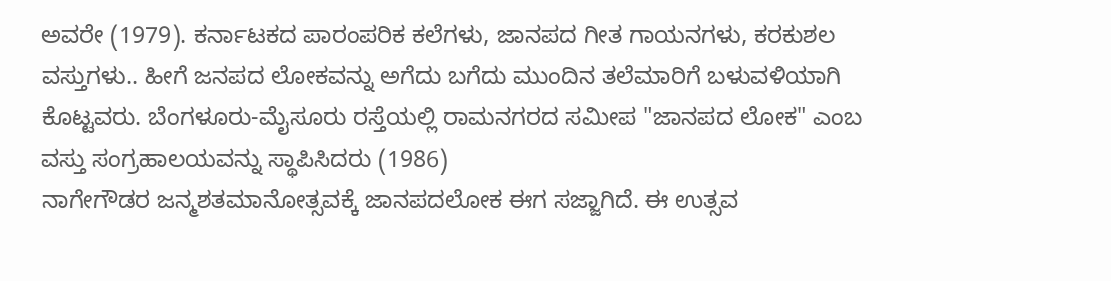ಅವರೇ (1979). ಕರ್ನಾಟಕದ ಪಾರಂಪರಿಕ ಕಲೆಗಳು, ಜಾನಪದ ಗೀತ ಗಾಯನಗಳು, ಕರಕುಶಲ ವಸ್ತುಗಳು.. ಹೀಗೆ ಜನಪದ ಲೋಕವನ್ನು ಅಗೆದು ಬಗೆದು ಮುಂದಿನ ತಲೆಮಾರಿಗೆ ಬಳುವಳಿಯಾಗಿ ಕೊಟ್ಟವರು. ಬೆಂಗಳೂರು-ಮೈಸೂರು ರಸ್ತೆಯಲ್ಲಿ ರಾಮನಗರದ ಸಮೀಪ "ಜಾನಪದ ಲೋಕ" ಎಂಬ ವಸ್ತು ಸಂಗ್ರಹಾಲಯವನ್ನು ಸ್ಥಾಪಿಸಿದರು (1986)
ನಾಗೇಗೌಡರ ಜನ್ಮಶತಮಾನೋತ್ಸವಕ್ಕೆ ಜಾನಪದಲೋಕ ಈಗ ಸಜ್ಜಾಗಿದೆ. ಈ ಉತ್ಸವ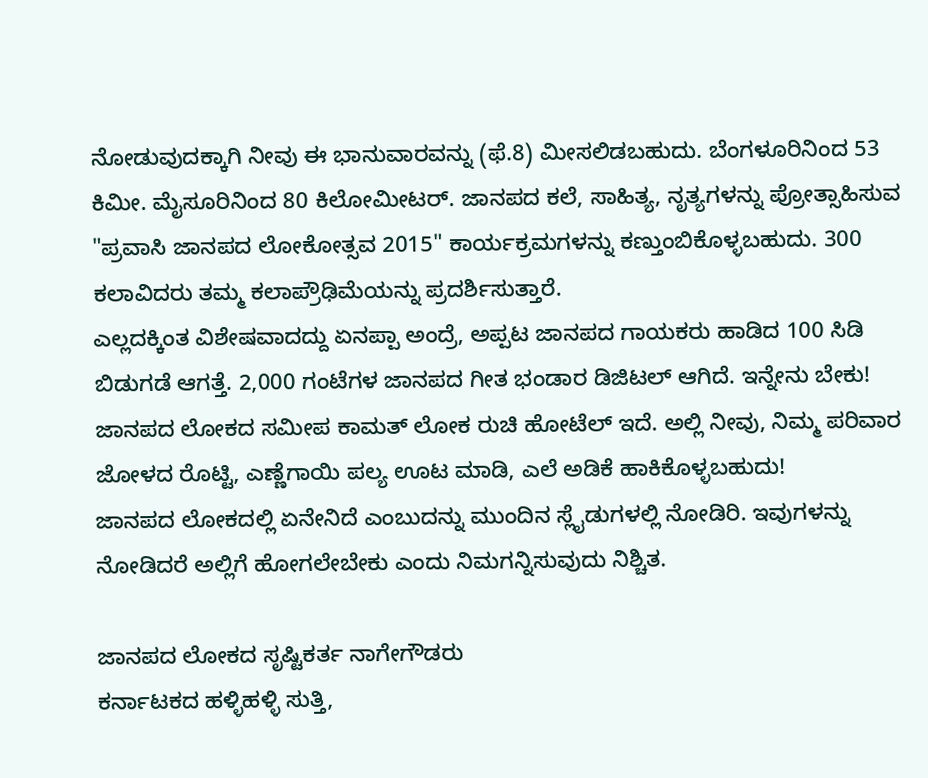ನೋಡುವುದಕ್ಕಾಗಿ ನೀವು ಈ ಭಾನುವಾರವನ್ನು (ಫೆ.8) ಮೀಸಲಿಡಬಹುದು. ಬೆಂಗಳೂರಿನಿಂದ 53 ಕಿಮೀ. ಮೈಸೂರಿನಿಂದ 80 ಕಿಲೋಮೀಟರ್. ಜಾನಪದ ಕಲೆ, ಸಾಹಿತ್ಯ, ನೃತ್ಯಗಳನ್ನು ಪ್ರೋತ್ಸಾಹಿಸುವ "ಪ್ರವಾಸಿ ಜಾನಪದ ಲೋಕೋತ್ಸವ 2015" ಕಾರ್ಯಕ್ರಮಗಳನ್ನು ಕಣ್ತುಂಬಿಕೊಳ್ಳಬಹುದು. 300 ಕಲಾವಿದರು ತಮ್ಮ ಕಲಾಪ್ರೌಢಿಮೆಯನ್ನು ಪ್ರದರ್ಶಿಸುತ್ತಾರೆ.
ಎಲ್ಲದಕ್ಕಿಂತ ವಿಶೇಷವಾದದ್ದು ಏನಪ್ಪಾ ಅಂದ್ರೆ, ಅಪ್ಪಟ ಜಾನಪದ ಗಾಯಕರು ಹಾಡಿದ 100 ಸಿಡಿ ಬಿಡುಗಡೆ ಆಗತ್ತೆ. 2,000 ಗಂಟೆಗಳ ಜಾನಪದ ಗೀತ ಭಂಡಾರ ಡಿಜಿಟಲ್ ಆಗಿದೆ. ಇನ್ನೇನು ಬೇಕು! ಜಾನಪದ ಲೋಕದ ಸಮೀಪ ಕಾಮತ್ ಲೋಕ ರುಚಿ ಹೋಟೆಲ್ ಇದೆ. ಅಲ್ಲಿ ನೀವು, ನಿಮ್ಮ ಪರಿವಾರ ಜೋಳದ ರೊಟ್ಟಿ, ಎಣ್ಣೆಗಾಯಿ ಪಲ್ಯ ಊಟ ಮಾಡಿ, ಎಲೆ ಅಡಿಕೆ ಹಾಕಿಕೊಳ್ಳಬಹುದು!
ಜಾನಪದ ಲೋಕದಲ್ಲಿ ಏನೇನಿದೆ ಎಂಬುದನ್ನು ಮುಂದಿನ ಸ್ಲೈಡುಗಳಲ್ಲಿ ನೋಡಿರಿ. ಇವುಗಳನ್ನು ನೋಡಿದರೆ ಅಲ್ಲಿಗೆ ಹೋಗಲೇಬೇಕು ಎಂದು ನಿಮಗನ್ನಿಸುವುದು ನಿಶ್ಚಿತ.

ಜಾನಪದ ಲೋಕದ ಸೃಷ್ಟಿಕರ್ತ ನಾಗೇಗೌಡರು
ಕರ್ನಾಟಕದ ಹಳ್ಳಿಹಳ್ಳಿ ಸುತ್ತಿ,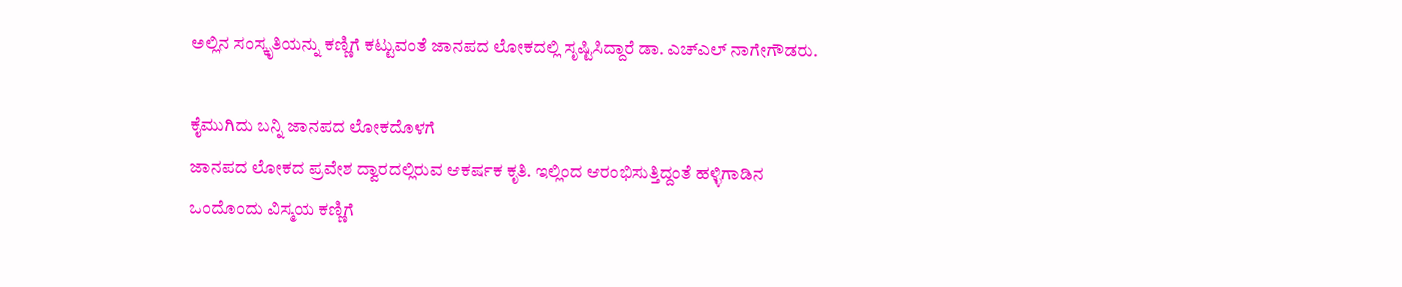ಅಲ್ಲಿನ ಸಂಸ್ಕೃತಿಯನ್ನು ಕಣ್ಣಿಗೆ ಕಟ್ಟುವಂತೆ ಜಾನಪದ ಲೋಕದಲ್ಲಿ ಸೃಷ್ಟಿಸಿದ್ದಾರೆ ಡಾ. ಎಚ್ಎಲ್ ನಾಗೇಗೌಡರು.

ಕೈಮುಗಿದು ಬನ್ನಿ ಜಾನಪದ ಲೋಕದೊಳಗೆ
ಜಾನಪದ ಲೋಕದ ಪ್ರವೇಶ ದ್ವಾರದಲ್ಲಿರುವ ಆಕರ್ಷಕ ಕೃತಿ. ಇಲ್ಲಿಂದ ಆರಂಭಿಸುತ್ತಿದ್ದಂತೆ ಹಳ್ಳಿಗಾಡಿನ ಒಂದೊಂದು ವಿಸ್ಮಯ ಕಣ್ಣಿಗೆ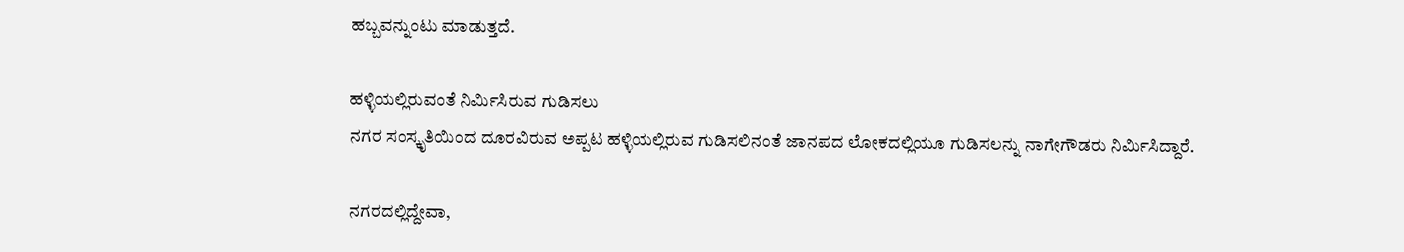ಹಬ್ಬವನ್ನುಂಟು ಮಾಡುತ್ತದೆ.

ಹಳ್ಳಿಯಲ್ಲಿರುವಂತೆ ನಿರ್ಮಿಸಿರುವ ಗುಡಿಸಲು
ನಗರ ಸಂಸ್ಕೃತಿಯಿಂದ ದೂರವಿರುವ ಅಪ್ಪಟ ಹಳ್ಳಿಯಲ್ಲಿರುವ ಗುಡಿಸಲಿನಂತೆ ಜಾನಪದ ಲೋಕದಲ್ಲಿಯೂ ಗುಡಿಸಲನ್ನು ನಾಗೇಗೌಡರು ನಿರ್ಮಿಸಿದ್ದಾರೆ.

ನಗರದಲ್ಲಿದ್ದೇವಾ,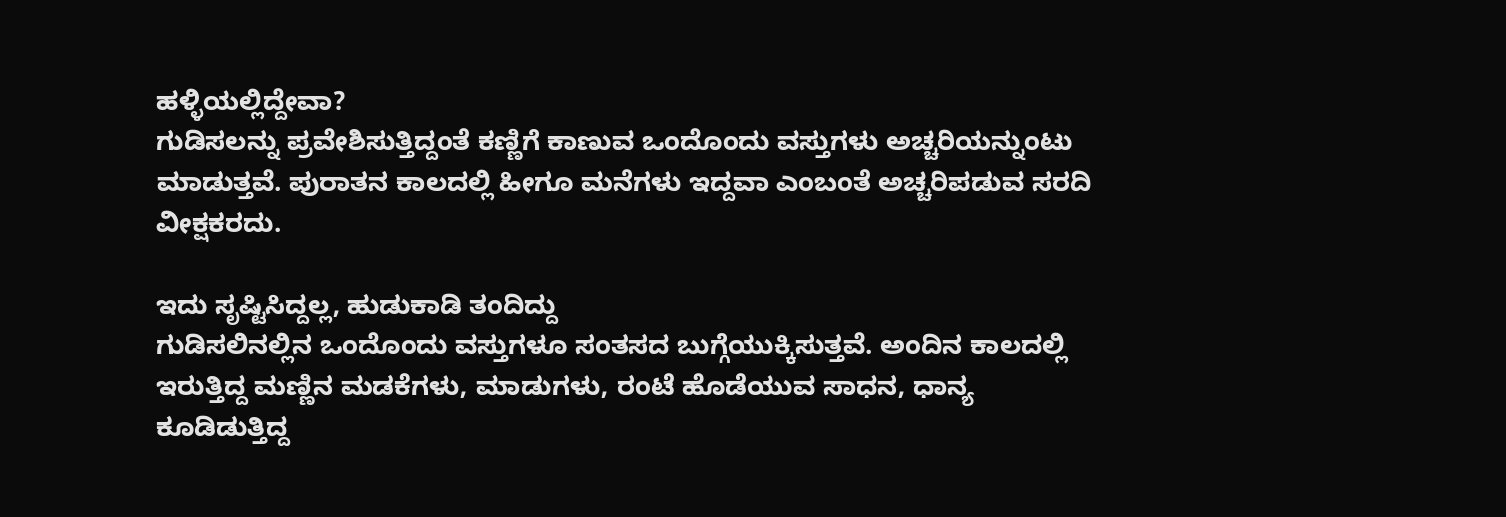ಹಳ್ಳಿಯಲ್ಲಿದ್ದೇವಾ?
ಗುಡಿಸಲನ್ನು ಪ್ರವೇಶಿಸುತ್ತಿದ್ದಂತೆ ಕಣ್ಣಿಗೆ ಕಾಣುವ ಒಂದೊಂದು ವಸ್ತುಗಳು ಅಚ್ಚರಿಯನ್ನುಂಟು ಮಾಡುತ್ತವೆ. ಪುರಾತನ ಕಾಲದಲ್ಲಿ ಹೀಗೂ ಮನೆಗಳು ಇದ್ದವಾ ಎಂಬಂತೆ ಅಚ್ಚರಿಪಡುವ ಸರದಿ ವೀಕ್ಷಕರದು.

ಇದು ಸೃಷ್ಟಿಸಿದ್ದಲ್ಲ, ಹುಡುಕಾಡಿ ತಂದಿದ್ದು
ಗುಡಿಸಲಿನಲ್ಲಿನ ಒಂದೊಂದು ವಸ್ತುಗಳೂ ಸಂತಸದ ಬುಗ್ಗೆಯುಕ್ಕಿಸುತ್ತವೆ. ಅಂದಿನ ಕಾಲದಲ್ಲಿ ಇರುತ್ತಿದ್ದ ಮಣ್ಣಿನ ಮಡಕೆಗಳು, ಮಾಡುಗಳು, ರಂಟೆ ಹೊಡೆಯುವ ಸಾಧನ, ಧಾನ್ಯ ಕೂಡಿಡುತ್ತಿದ್ದ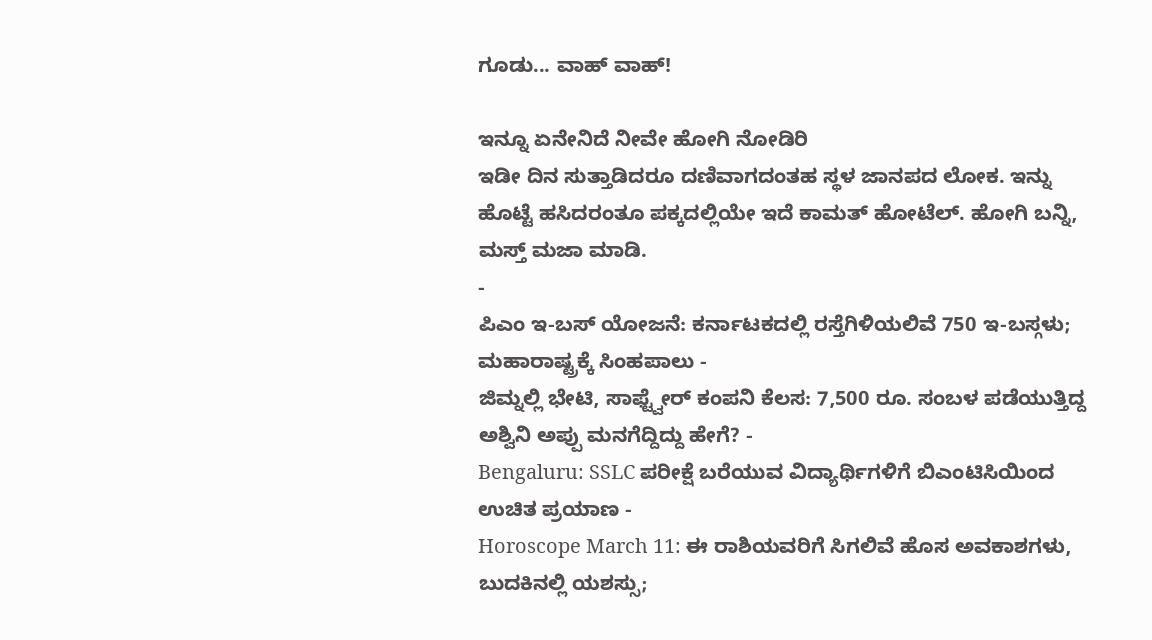ಗೂಡು... ವಾಹ್ ವಾಹ್!

ಇನ್ನೂ ಏನೇನಿದೆ ನೀವೇ ಹೋಗಿ ನೋಡಿರಿ
ಇಡೀ ದಿನ ಸುತ್ತಾಡಿದರೂ ದಣಿವಾಗದಂತಹ ಸ್ಥಳ ಜಾನಪದ ಲೋಕ. ಇನ್ನು ಹೊಟ್ಟೆ ಹಸಿದರಂತೂ ಪಕ್ಕದಲ್ಲಿಯೇ ಇದೆ ಕಾಮತ್ ಹೋಟೆಲ್. ಹೋಗಿ ಬನ್ನಿ, ಮಸ್ತ್ ಮಜಾ ಮಾಡಿ.
-
ಪಿಎಂ ಇ-ಬಸ್ ಯೋಜನೆ: ಕರ್ನಾಟಕದಲ್ಲಿ ರಸ್ತೆಗಿಳಿಯಲಿವೆ 750 ಇ-ಬಸ್ಗಳು; ಮಹಾರಾಷ್ಟ್ರಕ್ಕೆ ಸಿಂಹಪಾಲು -
ಜಿಮ್ನಲ್ಲಿ ಭೇಟಿ, ಸಾಫ್ಟ್ವೇರ್ ಕಂಪನಿ ಕೆಲಸ: 7,500 ರೂ. ಸಂಬಳ ಪಡೆಯುತ್ತಿದ್ದ ಅಶ್ವಿನಿ ಅಪ್ಪು ಮನಗೆದ್ದಿದ್ದು ಹೇಗೆ? -
Bengaluru: SSLC ಪರೀಕ್ಷೆ ಬರೆಯುವ ವಿದ್ಯಾರ್ಥಿಗಳಿಗೆ ಬಿಎಂಟಿಸಿಯಿಂದ ಉಚಿತ ಪ್ರಯಾಣ -
Horoscope March 11: ಈ ರಾಶಿಯವರಿಗೆ ಸಿಗಲಿವೆ ಹೊಸ ಅವಕಾಶಗಳು, ಬುದಕಿನಲ್ಲಿ ಯಶಸ್ಸು;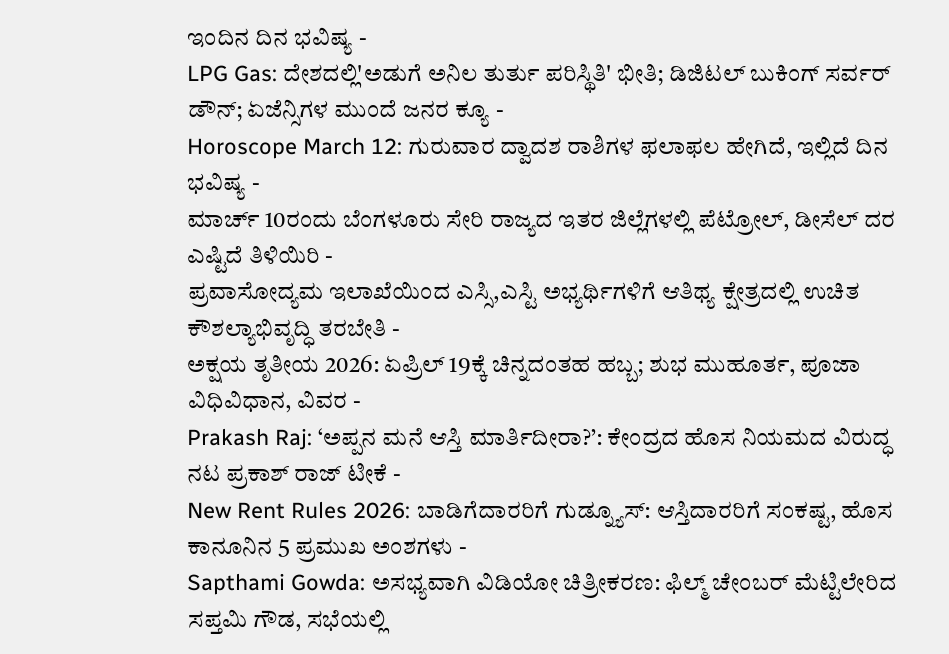ಇಂದಿನ ದಿನ ಭವಿಷ್ಯ -
LPG Gas: ದೇಶದಲ್ಲಿ'ಅಡುಗೆ ಅನಿಲ ತುರ್ತು ಪರಿಸ್ಥಿತಿ' ಭೀತಿ; ಡಿಜಿಟಲ್ ಬುಕಿಂಗ್ ಸರ್ವರ್ ಡೌನ್; ಏಜೆನ್ಸಿಗಳ ಮುಂದೆ ಜನರ ಕ್ಯೂ -
Horoscope March 12: ಗುರುವಾರ ದ್ವಾದಶ ರಾಶಿಗಳ ಫಲಾಫಲ ಹೇಗಿದೆ, ಇಲ್ಲಿದೆ ದಿನ ಭವಿಷ್ಯ -
ಮಾರ್ಚ್ 10ರಂದು ಬೆಂಗಳೂರು ಸೇರಿ ರಾಜ್ಯದ ಇತರ ಜಿಲ್ಲೆಗಳಲ್ಲಿ ಪೆಟ್ರೋಲ್, ಡೀಸೆಲ್ ದರ ಎಷ್ಟಿದೆ ತಿಳಿಯಿರಿ -
ಪ್ರವಾಸೋದ್ಯಮ ಇಲಾಖೆಯಿಂದ ಎಸ್ಸಿ,ಎಸ್ಟಿ ಅಭ್ಯರ್ಥಿಗಳಿಗೆ ಆತಿಥ್ಯ ಕ್ಷೇತ್ರದಲ್ಲಿ ಉಚಿತ ಕೌಶಲ್ಯಾಭಿವೃದ್ಧಿ ತರಬೇತಿ -
ಅಕ್ಷಯ ತೃತೀಯ 2026: ಏಪ್ರಿಲ್ 19ಕ್ಕೆ ಚಿನ್ನದಂತಹ ಹಬ್ಬ; ಶುಭ ಮುಹೂರ್ತ, ಪೂಜಾ ವಿಧಿವಿಧಾನ, ವಿವರ -
Prakash Raj: ‘ಅಪ್ಪನ ಮನೆ ಆಸ್ತಿ ಮಾರ್ತಿದೀರಾ?’: ಕೇಂದ್ರದ ಹೊಸ ನಿಯಮದ ವಿರುದ್ಧ ನಟ ಪ್ರಕಾಶ್ ರಾಜ್ ಟೀಕೆ -
New Rent Rules 2026: ಬಾಡಿಗೆದಾರರಿಗೆ ಗುಡ್ನ್ಯೂಸ್: ಆಸ್ತಿದಾರರಿಗೆ ಸಂಕಷ್ಟ, ಹೊಸ ಕಾನೂನಿನ 5 ಪ್ರಮುಖ ಅಂಶಗಳು -
Sapthami Gowda: ಅಸಭ್ಯವಾಗಿ ವಿಡಿಯೋ ಚಿತ್ರೀಕರಣ: ಫಿಲ್ಮ್ ಚೇಂಬರ್ ಮೆಟ್ಟಿಲೇರಿದ ಸಪ್ತಮಿ ಗೌಡ, ಸಭೆಯಲ್ಲಿ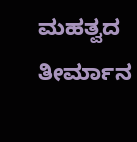ಮಹತ್ವದ ತೀರ್ಮಾನ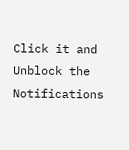Click it and Unblock the Notifications